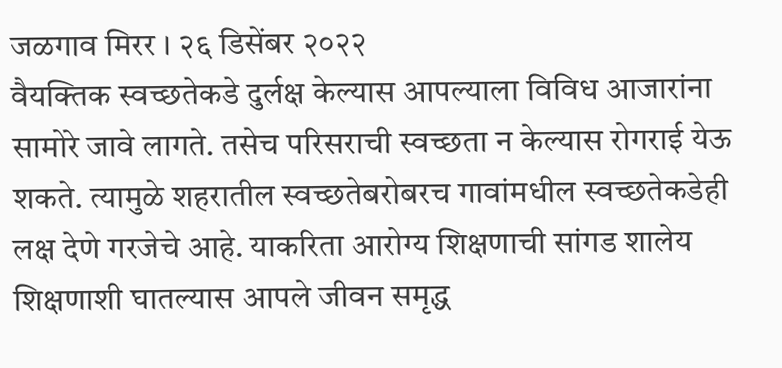जळगाव मिरर । २६ डिसेंबर २०२२
वैयक्तिक स्वच्छतेकडे दुर्लक्ष केल्यास आपल्याला विविध आजारांना सामोरे जावे लागते. तसेच परिसराची स्वच्छता न केल्यास रोगराई येऊ शकते. त्यामुळे शहरातील स्वच्छतेबरोबरच गावांमधील स्वच्छतेकडेही लक्ष देणे गरजेचे आहे. याकरिता आरोग्य शिक्षणाची सांगड शालेय शिक्षणाशी घातल्यास आपले जीवन समृद्ध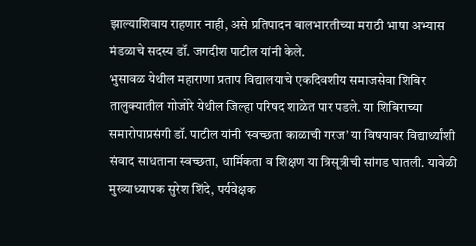झाल्याशिवाय राहणार नाही, असे प्रतिपादन बालभारतीच्या मराठी भाषा अभ्यास मंडळाचे सदस्य डॉ. जगदीश पाटील यांनी केले.
भुसावळ येथील महाराणा प्रताप विद्यालयाचे एकदिवशीय समाजसेवा शिबिर तालुक्यातील गोजोरे येथील जिल्हा परिषद शाळेत पार पडले. या शिबिराच्या समारोपाप्रसंगी डॉ. पाटील यांनी ‘स्वच्छता काळाची गरज’ या विषयावर विद्यार्थ्यांशी संवाद साधताना स्वच्छता, धार्मिकता व शिक्षण या त्रिसूत्रीची सांगड घातली. यावेळी मुख्याध्यापक सुरेश शिंदे, पर्यवेक्षक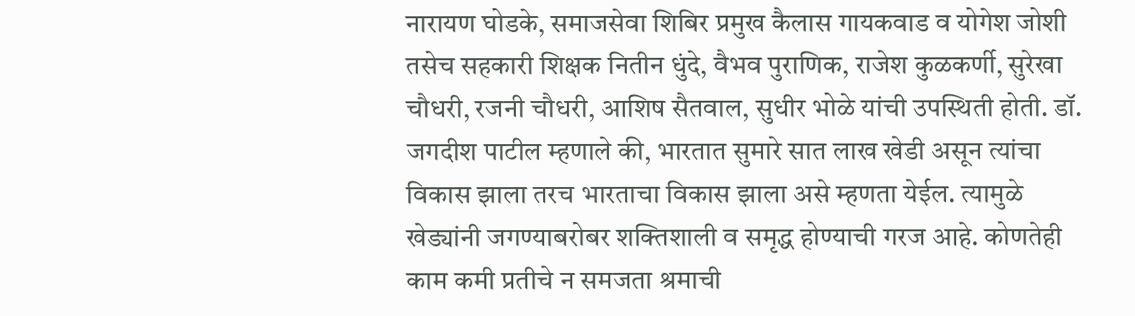नारायण घोडके, समाजसेवा शिबिर प्रमुख कैलास गायकवाड व योगेश जोशी तसेच सहकारी शिक्षक नितीन धुंदे, वैभव पुराणिक, राजेश कुळकर्णी, सुरेखा चौधरी, रजनी चौधरी, आशिष सैतवाल, सुधीर भोळे यांची उपस्थिती होती. डॉ. जगदीश पाटील म्हणाले की, भारतात सुमारे सात लाख खेडी असून त्यांचा विकास झाला तरच भारताचा विकास झाला असे म्हणता येईल. त्यामुळे खेड्यांनी जगण्याबरोबर शक्तिशाली व समृद्ध होण्याची गरज आहे. कोणतेही काम कमी प्रतीचे न समजता श्रमाची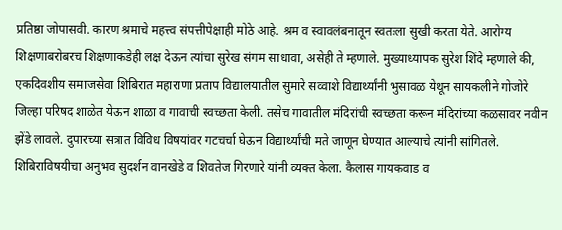प्रतिष्ठा जोपासवी. कारण श्रमाचे महत्त्व संपत्तीपेक्षाही मोठे आहे. श्रम व स्वावलंबनातून स्वतःला सुखी करता येते. आरोग्य शिक्षणाबरोबरच शिक्षणाकडेही लक्ष देऊन त्यांचा सुरेख संगम साधावा, असेही ते म्हणाले. मुख्याध्यापक सुरेश शिंदे म्हणाले की, एकदिवशीय समाजसेवा शिबिरात महाराणा प्रताप विद्यालयातील सुमारे सव्वाशे विद्यार्थ्यांनी भुसावळ येथून सायकलीने गोजोरे जिल्हा परिषद शाळेत येऊन शाळा व गावाची स्वच्छता केली. तसेच गावातील मंदिरांची स्वच्छता करून मंदिरांच्या कळसावर नवीन झेंडे लावले. दुपारच्या सत्रात विविध विषयांवर गटचर्चा घेऊन विद्यार्थ्यांची मते जाणून घेण्यात आल्याचे त्यांनी सांगितले. शिबिराविषयीचा अनुभव सुदर्शन वानखेडे व शिवतेज गिरणारे यांनी व्यक्त केला. कैलास गायकवाड व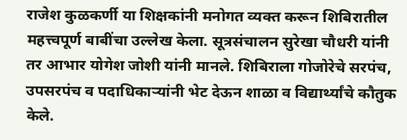राजेश कुळकर्णी या शिक्षकांनी मनोगत व्यक्त करून शिबिरातील महत्त्वपूर्ण बाबींचा उल्लेख केला. सूत्रसंचालन सुरेखा चौधरी यांनी तर आभार योगेश जोशी यांनी मानले. शिबिराला गोजोरेचे सरपंच, उपसरपंच व पदाधिकाऱ्यांनी भेट देऊन शाळा व विद्यार्थ्यांचे कौतुक केले.